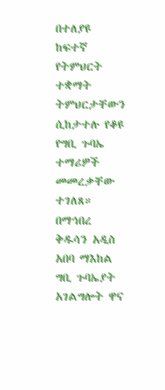በተለያዩ ከፍተኛ የትምህርት ተቋማት ትምህርታቸውን ሲከታተሉ የቆዩ የግቢ ጉባኤ ተማሪዎች መመረቃቸው ተገለጸ።
በማኅበረ ቅዱሳን አዲስ አበባ ማእከል ግቢ ጉባኤያት አገልግሎት ዋና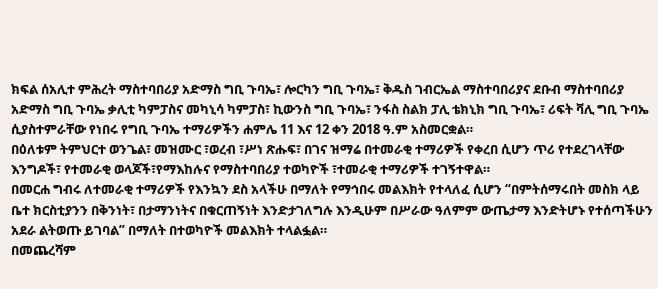ክፍል ሰአሊተ ምሕረት ማስተባበሪያ አድማስ ግቢ ጉባኤ፣ ሎርካን ግቢ ጉባኤ፣ ቅዱስ ገብርኤል ማስተባበሪያና ደቡብ ማስተባበሪያ አድማስ ግቢ ጉባኤ ቃሊቲ ካምፓስና መካኒሳ ካምፓስ፣ ኪውንስ ግቢ ጉባኤ፣ ንፋስ ስልክ ፓሊ ቴክኒክ ግቢ ጉባኤ፣ ሪፍት ቫሊ ግቢ ጉባኤ ሲያስተምራቸው የነበሩ የግቢ ጉባኤ ተማሪዎችን ሐምሌ 11 እና 12 ቀን 2018 ዓ.ም አስመርቋል።
በዕለቱም ትምህርተ ወንጌል፣ መዝሙር ፣ወረብ ፣ሥነ ጽሑፍ፣ በገና ዝማሬ በተመራቂ ተማሪዎች የቀረበ ሲሆን ጥሪ የተደረገላቸው እንግዶች፣ የተመራቂ ወላጆች፣የማእከሉና የማስተባበሪያ ተወካዮች ፣ተመራቂ ተማሪዎች ተገኝተዋል።
በመርሐ ግብሩ ለተመራቂ ተማሪዎች የእንኳን ደስ አላችሁ በማለት የማኅበሩ መልእክት የተላለፈ ሲሆን “በምትሰማሩበት መስክ ላይ ቤተ ክርስቲያንን በቅንነት፣ በታማንነትና በቁርጠኝነት እንድታገለግሉ እንዲሁም በሥራው ዓለምም ውጤታማ እንድትሆኑ የተሰጣችሁን አደራ ልትወጡ ይገባል” በማለት በተወካዮች መልእክት ተላልፏል።
በመጨረሻም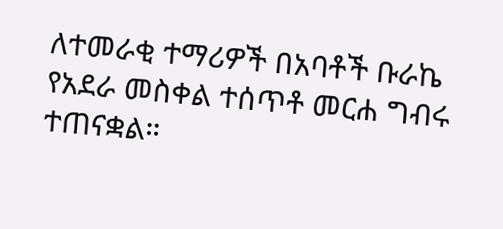ለተመራቂ ተማሪዎች በአባቶች ቡራኬ የአደራ መስቀል ተሰጥቶ መርሐ ግብሩ ተጠናቋል።